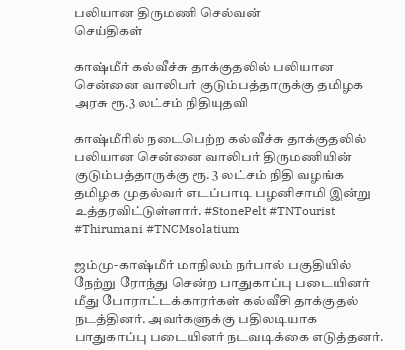பலியான திருமணி செல்வன்
செய்திகள்

காஷ்மீர் கல்வீச்சு தாக்குதலில் பலியான சென்னை வாலிபர் குடும்பத்தாருக்கு தமிழக அரசு ரூ.3 லட்சம் நிதியுதவி

காஷ்மீரில் நடைபெற்ற கல்வீச்சு தாக்குதலில் பலியான சென்னை வாலிபர் திருமணியின் குடும்பத்தாருக்கு ரூ. 3 லட்சம் நிதி வழங்க தமிழக முதல்வர் எடப்பாடி பழனிசாமி இன்று உத்தரவிட்டுள்ளார். #StonePelt #TNTourist #Thirumani #TNCMsolatium

ஜம்மு-காஷ்மீர் மாநிலம் நர்பால் பகுதியில் நேற்று ரோந்து சென்ற பாதுகாப்பு படையினர் மீது போராட்டக்காரர்கள் கல்வீசி தாக்குதல் நடத்தினர். அவர்களுக்கு பதிலடியாக பாதுகாப்பு படையினர் நடவடிக்கை எடுத்தனர்.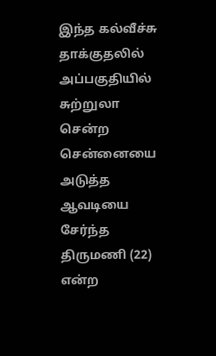இந்த கல்வீச்சு தாக்குதலில் அப்பகுதியில் சுற்றுலா சென்ற சென்னையை அடுத்த ஆவடியை சேர்ந்த திருமணி (22) என்ற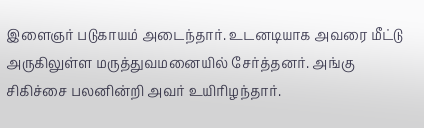இளைஞர் படுகாயம் அடைந்தார். உடனடியாக அவரை மீட்டு அருகிலுள்ள மருத்துவமனையில் சேர்த்தனர். அங்கு சிகிச்சை பலனின்றி அவர் உயிரிழந்தார்.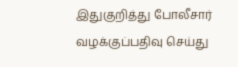இதுகுறித்து போலீசார் வழக்குப்பதிவு செய்து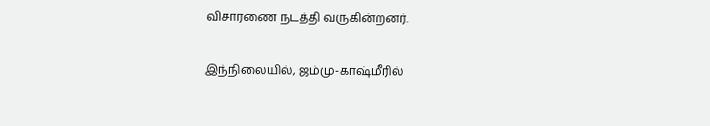விசாரணை நடத்தி வருகின்றனர்.

இந்நிலையில், ஜம்மு-காஷ்மீரில்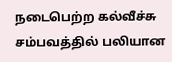நடைபெற்ற கல்வீச்சு சம்பவத்தில் பலியான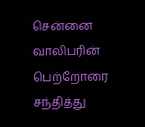சென்னை வாலிபரின் பெற்றோரை சந்தித்து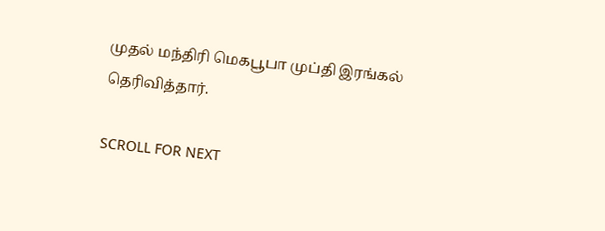முதல் மந்திரி மெகபூபா முப்தி இரங்கல் தெரிவித்தார்.

SCROLL FOR NEXT